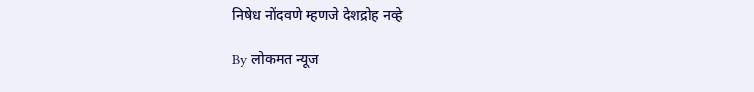निषेध नोंदवणे म्हणजे देशद्रोह नव्हे

By लोकमत न्यूज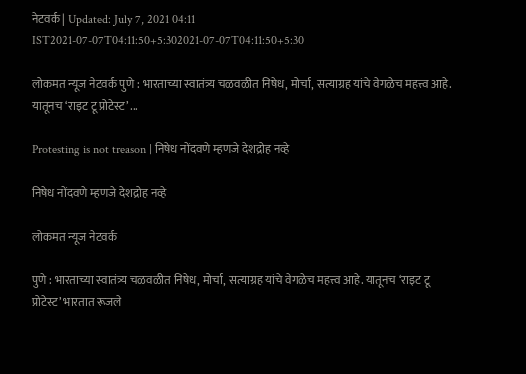नेटवर्क | Updated: July 7, 2021 04:11 IST2021-07-07T04:11:50+5:302021-07-07T04:11:50+5:30

लोकमत न्यूज नेटवर्क पुणे : भारताच्या स्वातंत्र्य चळवळीत निषेध, मोर्चा, सत्याग्रह यांचे वेगळेच महत्त्व आहे. यातूनच ‘राइट टू प्रोटेस्ट’ ...

Protesting is not treason | निषेध नोंदवणे म्हणजे देशद्रोह नव्हे

निषेध नोंदवणे म्हणजे देशद्रोह नव्हे

लोकमत न्यूज नेटवर्क

पुणे : भारताच्या स्वातंत्र्य चळवळीत निषेध, मोर्चा, सत्याग्रह यांचे वेगळेच महत्त्व आहे. यातूनच ‘राइट टू प्रोटेस्ट’ भारतात रूजले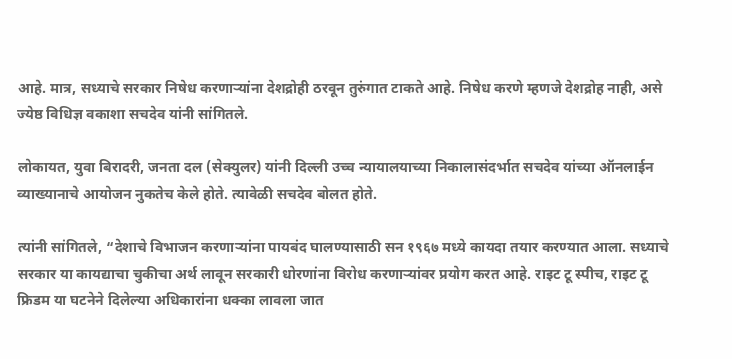आहे. मात्र, सध्याचे सरकार निषेध करणाऱ्यांना देशद्रोही ठरवून तुरुंगात टाकते आहे. निषेध करणे म्हणजे देशद्रोह नाही, असे ज्येष्ठ विधिज्ञ वकाशा सचदेव यांनी सांगितले.

लोकायत, युवा बिरादरी, जनता दल (सेक्युलर) यांनी दिल्ली उच्च न्यायालयाच्या निकालासंदर्भात सचदेव यांच्या ऑनलाईन व्याख्यानाचे आयोजन नुकतेच केले होते. त्यावेळी सचदेव बोलत होते.

त्यांनी सांगितले, “देशाचे विभाजन करणाऱ्यांना पायबंद घालण्यासाठी सन १९६७ मध्ये कायदा तयार करण्यात आला. सध्याचे सरकार या कायद्याचा चुकीचा अर्थ लावून सरकारी धोरणांना विरोध करणाऱ्यांवर प्रयोग करत आहे. राइट टू स्पीच, राइट टू फ्रिडम या घटनेने दिलेल्या अधिकारांना धक्का लावला जात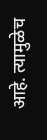आहे. त्यामुळेच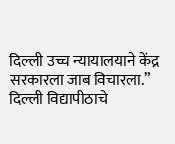दिल्ली उच्च न्यायालयाने केंद्र सरकारला जाब विचारला.” दिल्ली विद्यापीठाचे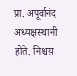प्रा. अपूर्वानंद अध्यक्षस्थानी होते. निश्चय़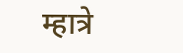म्हात्रे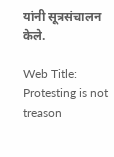यांनी सूत्रसंचालन केले.

Web Title: Protesting is not treason